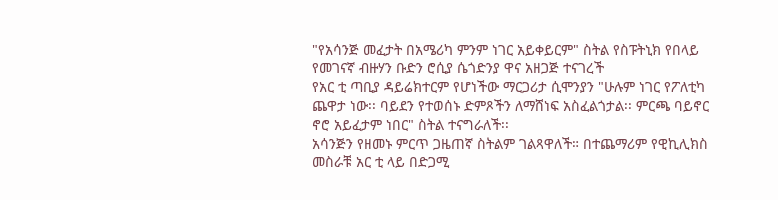"የአሳንጅ መፈታት በአሜሪካ ምንም ነገር አይቀይርም" ስትል የስፑትኒክ የበላይ የመገናኛ ብዙሃን ቡድን ሮሲያ ሴጎድንያ ዋና አዘጋጅ ተናገረች
የአር ቲ ጣቢያ ዳይሬክተርም የሆነችው ማርጋሪታ ሲሞንያን "ሁሉም ነገር የፖለቲካ ጨዋታ ነው፡፡ ባይደን የተወሰኑ ድምጾችን ለማሸነፍ አስፈልጎታል፡፡ ምርጫ ባይኖር ኖሮ አይፈታም ነበር" ስትል ተናግራለች፡፡
አሳንጅን የዘመኑ ምርጥ ጋዜጠኛ ስትልም ገልጻዋለች። በተጨማሪም የዊኪሊክስ መስራቹ አር ቲ ላይ በድጋሚ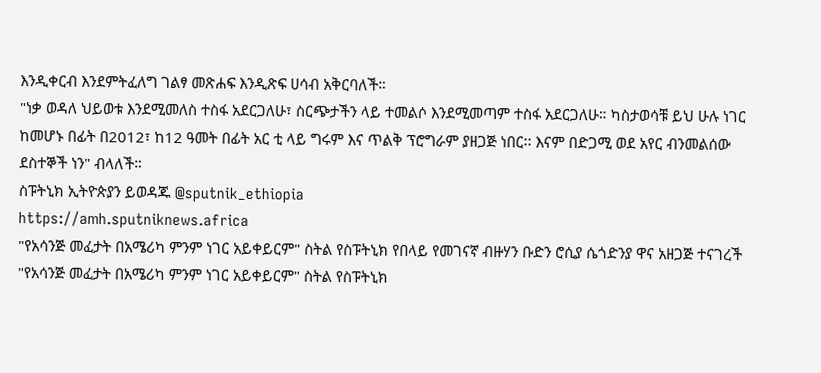እንዲቀርብ እንደምትፈለግ ገልፃ መጽሐፍ እንዲጽፍ ሀሳብ አቅርባለች።
"ነቃ ወዳለ ህይወቱ እንደሚመለስ ተስፋ አደርጋለሁ፣ ስርጭታችን ላይ ተመልሶ እንደሚመጣም ተስፋ አደርጋለሁ። ካስታወሳቹ ይህ ሁሉ ነገር ከመሆኑ በፊት በ2012፣ ከ12 ዓመት በፊት አር ቲ ላይ ግሩም እና ጥልቅ ፕሮግራም ያዘጋጅ ነበር፡፡ እናም በድጋሚ ወደ አየር ብንመልሰው ደስተኞች ነን" ብላለች።
ስፑትኒክ ኢትዮጵያን ይወዳጁ @sputnik_ethiopia
https://amh.sputniknews.africa
"የአሳንጅ መፈታት በአሜሪካ ምንም ነገር አይቀይርም" ስትል የስፑትኒክ የበላይ የመገናኛ ብዙሃን ቡድን ሮሲያ ሴጎድንያ ዋና አዘጋጅ ተናገረች
"የአሳንጅ መፈታት በአሜሪካ ምንም ነገር አይቀይርም" ስትል የስፑትኒክ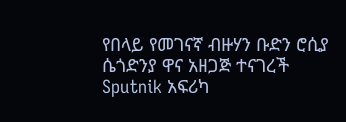የበላይ የመገናኛ ብዙሃን ቡድን ሮሲያ ሴጎድንያ ዋና አዘጋጅ ተናገረች
Sputnik አፍሪካ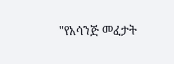"የአሳንጅ መፈታት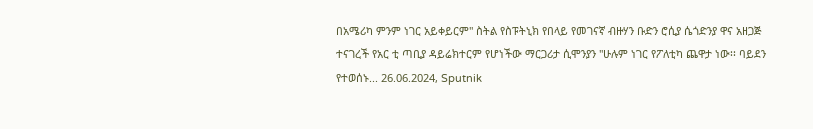በአሜሪካ ምንም ነገር አይቀይርም" ስትል የስፑትኒክ የበላይ የመገናኛ ብዙሃን ቡድን ሮሲያ ሴጎድንያ ዋና አዘጋጅ ተናገረች የአር ቲ ጣቢያ ዳይሬክተርም የሆነችው ማርጋሪታ ሲሞንያን "ሁሉም ነገር የፖለቲካ ጨዋታ ነው፡፡ ባይደን የተወሰኑ... 26.06.2024, Sputnik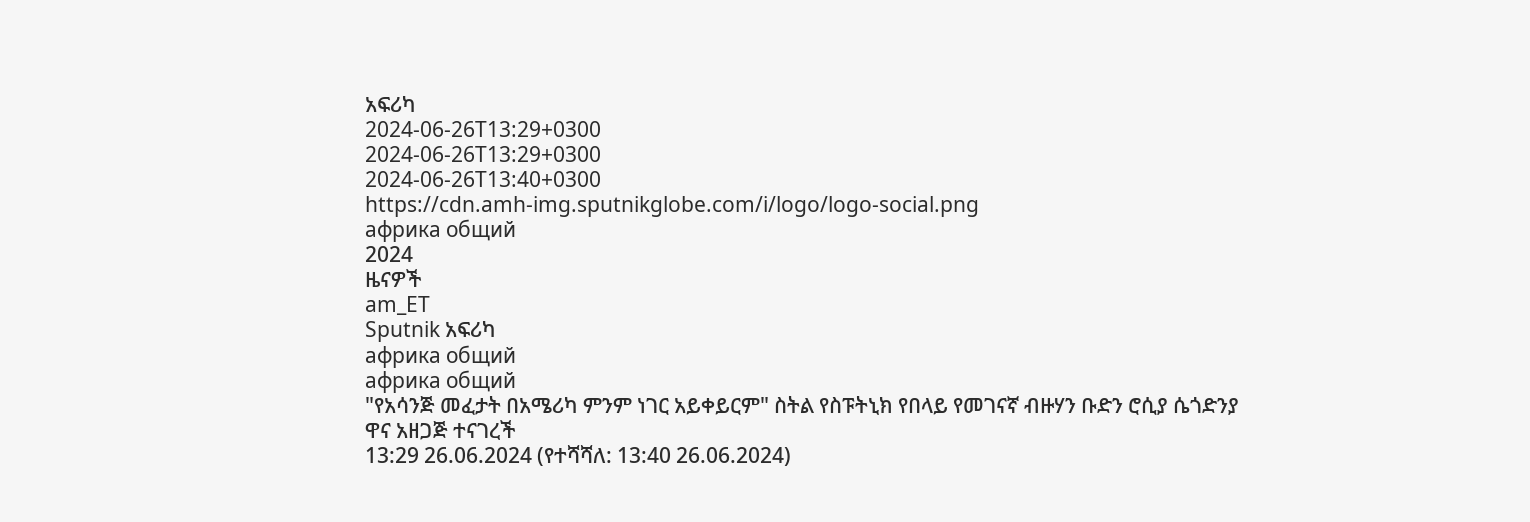አፍሪካ
2024-06-26T13:29+0300
2024-06-26T13:29+0300
2024-06-26T13:40+0300
https://cdn.amh-img.sputnikglobe.com/i/logo/logo-social.png
африка общий
2024
ዜናዎች
am_ET
Sputnik አፍሪካ
африка общий
африка общий
"የአሳንጅ መፈታት በአሜሪካ ምንም ነገር አይቀይርም" ስትል የስፑትኒክ የበላይ የመገናኛ ብዙሃን ቡድን ሮሲያ ሴጎድንያ ዋና አዘጋጅ ተናገረች
13:29 26.06.2024 (የተሻሻለ: 13:40 26.06.2024)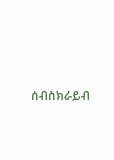ሰብስክራይብ